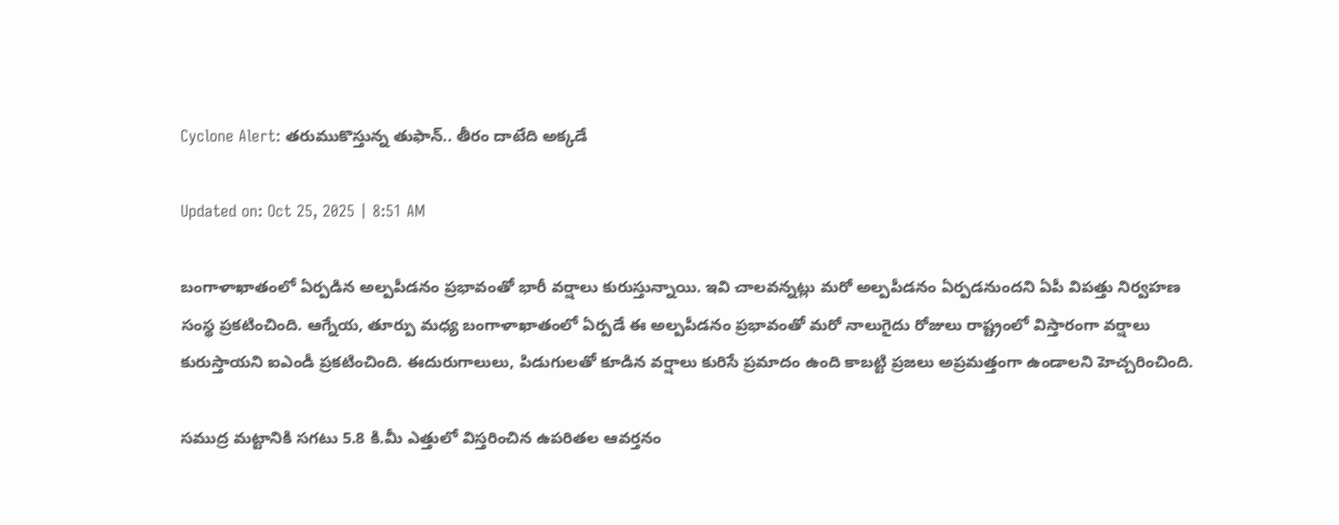Cyclone Alert: తరుముకొస్తున్న తుఫాన్‌.. తీరం దాటేది అక్కడే

Updated on: Oct 25, 2025 | 8:51 AM

బంగాళాఖాతంలో ఏర్పడిన అల్పపీడనం ప్రభావంతో భారీ వర్షాలు కురుస్తున్నాయి. ఇవి చాలవన్నట్లు మరో అల్పపీడనం ఏర్పడనుందని ఏపీ విపత్తు నిర్వహణ సంస్థ ప్రకటించింది. ఆగ్నేయ, తూర్పు మధ్య బంగాళాఖాతంలో ఏర్పడే ఈ అల్పపీడనం ప్రభావంతో మరో నాలుగైదు రోజులు రాష్ట్రంలో విస్తారంగా వర్షాలు కురుస్తాయని ఐఎండీ ప్రకటించింది. ఈదురుగాలులు, పిడుగులతో కూడిన వర్షాలు కురిసే ప్రమాదం ఉంది కాబట్టి ప్రజలు అప్రమత్తంగా ఉండాలని హెచ్చరించింది.

సముద్ర మట్టానికి సగటు 5.8 కి.మీ ఎత్తులో విస్తరించిన ఉపరితల ఆవర్తనం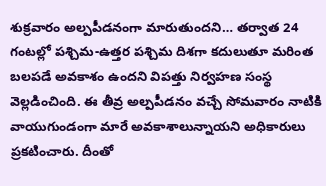శుక్రవారం అల్పపీడనంగా మారుతుందని… తర్వాత 24 గంటల్లో పశ్చిమ-ఉత్తర పశ్చిమ దిశగా కదులుతూ మరింత బలపడే అవకాశం ఉందని విపత్తు నిర్వహణ సంస్థ వెల్లడించింది. ఈ తీవ్ర అల్పపీడనం వచ్చే సోమవారం నాటికి వాయుగుండంగా మారే అవకాశాలున్నాయని అధికారులు ప్రకటించారు. దీంతో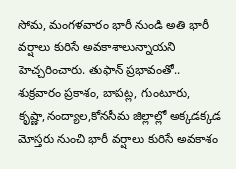సోమ, మంగళవారం భారీ నుండి అతి భారీ వర్షాలు కురిసే అవకాశాలున్నాయని హెచ్చరించారు. తుఫాన్ ప్రభావంతో.. శుక్రవారం ప్రకాశం, బాపట్ల, గుంటూరు, కృష్ణా,నంద్యాల,కోనసీమ జిల్లాల్లో అక్కడక్కడ మోస్తరు నుంచి భారీ వర్షాలు కురిసే అవకాశం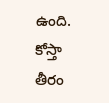ఉంది. కోస్తా తీరం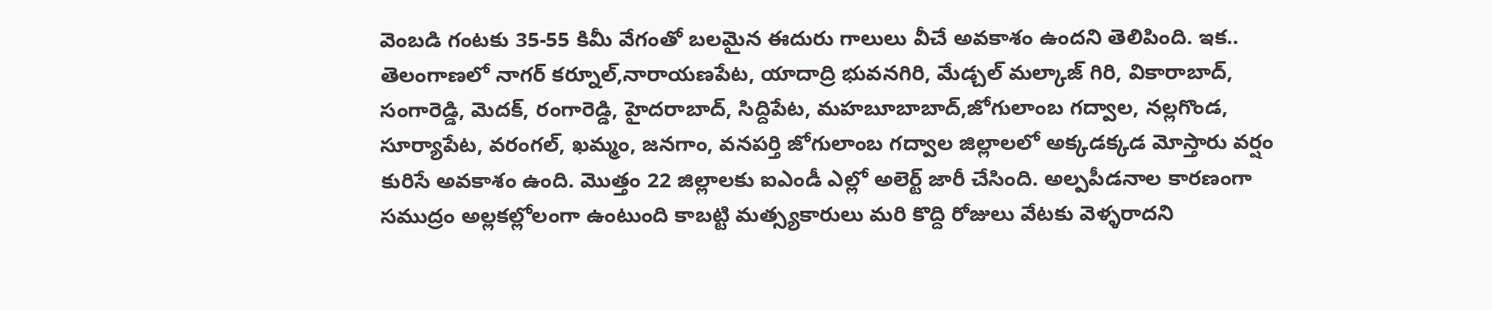వెంబడి గంటకు 35-55 కిమీ వేగంతో బలమైన ఈదురు గాలులు వీచే అవకాశం ఉందని తెలిపింది. ఇక.. తెలంగాణలో నాగర్ కర్నూల్,నారాయణపేట, యాదాద్రి భువనగిరి, మేడ్చల్ మల్కాజ్ గిరి, వికారాబాద్, సంగారెడ్డి, మెదక్, రంగారెడ్డి, హైదరాబాద్, సిద్దిపేట, మహబూబాబాద్,జోగులాంబ గద్వాల, నల్లగొండ, సూర్యాపేట, వరంగల్, ఖమ్మం, జనగాం, వనపర్తి జోగులాంబ గద్వాల జిల్లాలలో అక్కడక్కడ మోస్తారు వర్షం కురిసే అవకాశం ఉంది. మొత్తం 22 జిల్లాలకు ఐఎండీ ఎల్లో అలెర్ట్ జారీ చేసింది. అల్పపీడనాల కారణంగా సముద్రం అల్లకల్లోలంగా ఉంటుంది కాబట్టి మత్స్యకారులు మరి కొద్ది రోజులు వేటకు వెళ్ళరాదని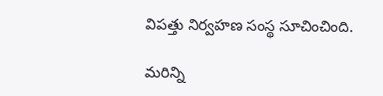విపత్తు నిర్వహణ సంస్థ సూచించింది.

మరిన్ని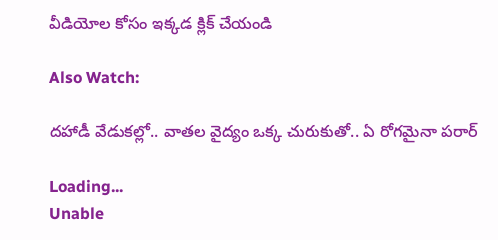వీడియోల కోసం ఇక్కడ క్లిక్ చేయండి

Also Watch:

దహాడీ వేడుకల్లో.. వాతల వైద్యం ఒక్క చురుకుతో.. ఏ రోగమైనా పరార్

Loading...
Unable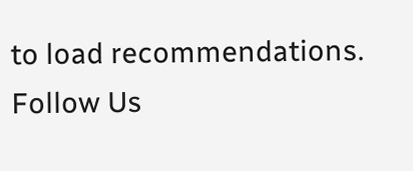to load recommendations.
Follow Us